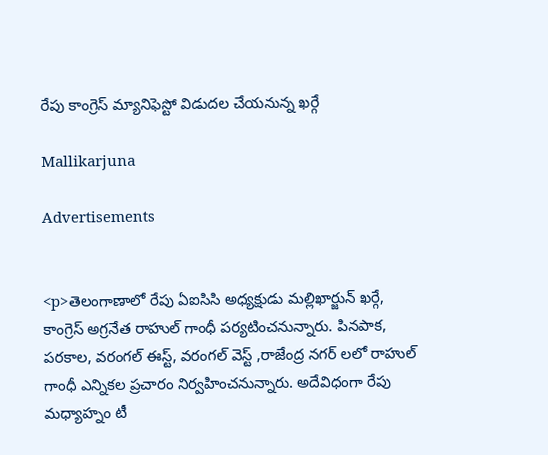రేపు కాంగ్రెస్ మ్యానిఫెస్టో విడుదల చేయనున్న ఖర్గే

Mallikarjuna

Advertisements


<p>తెలంగాణాలో రేపు ఏఐసిసి అధ్యక్షుడు మల్లిఖార్జున్ ఖర్గే, కాంగ్రెస్ అగ్రనేత రాహుల్ గాంధీ పర్యటించనున్నారు. పినపాక, పరకాల, వరంగల్ ఈస్ట్, వరంగల్ వెస్ట్ ,రాజేంద్ర నగర్ లలో రాహుల్ గాంధీ ఎన్నికల ప్రచారం నిర్వహించనున్నారు. అదేవిధంగా రేపు మధ్యాహ్నం టీ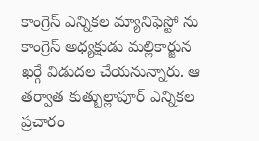కాంగ్రెస్ ఎన్నికల మ్యానిఫెస్టో ను కాంగ్రెస్ అధ్యక్షుడు మల్లికార్జున ఖర్గే విడుదల చేయనున్నారు. ఆ తర్వాత కుత్బుల్లాపూర్ ఎన్నికల ప్రచారం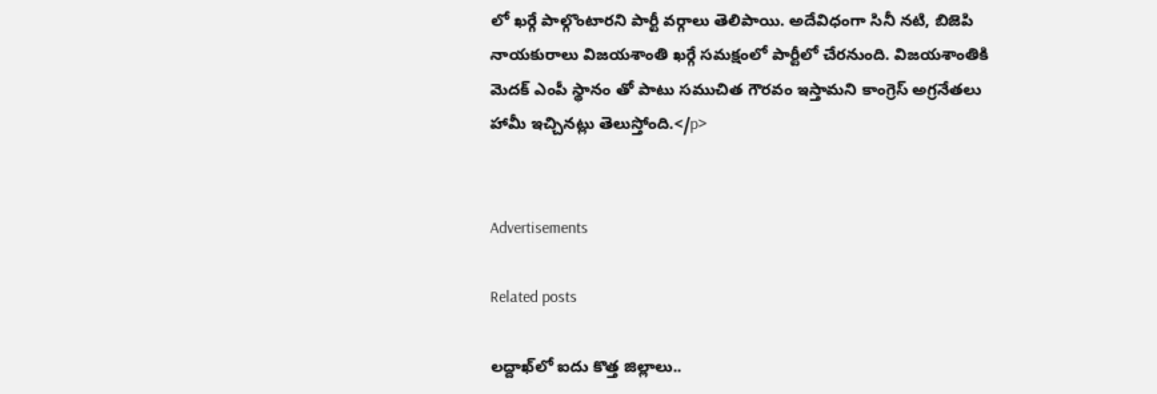లో ఖర్గే పాల్గొంటారని పార్టీ వర్గాలు తెలిపాయి. అదేవిధంగా సినీ నటి, బిజెపి నాయకురాలు విజయశాంతి ఖర్గే సమక్షంలో పార్టీలో చేరనుంది. విజయశాంతికి మెదక్ ఎంపీ స్థానం తో పాటు సముచిత గౌరవం ఇస్తామని కాంగ్రెస్ అగ్రనేతలు హామీ ఇచ్చినట్లు తెలుస్తోంది.</p>


Advertisements

Related posts

లద్దాఖ్‌లో ఐదు కొత్త జిల్లాలు..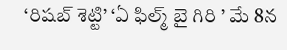‘రిషబ్ శెట్టి’ ‘ఏ ఫిల్మ్ బై గిరి ’ మే 8న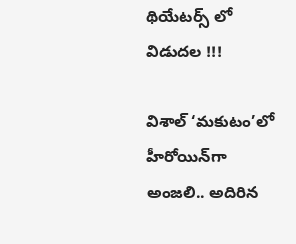థియేటర్స్ లో విడుదల !!!

విశాల్ ‘మకుటం’లో హీరోయిన్‌గా అంజలి.. అదిరిన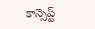కాన్సెప్ట్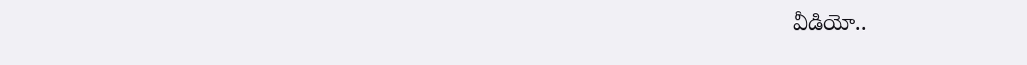వీడియో..